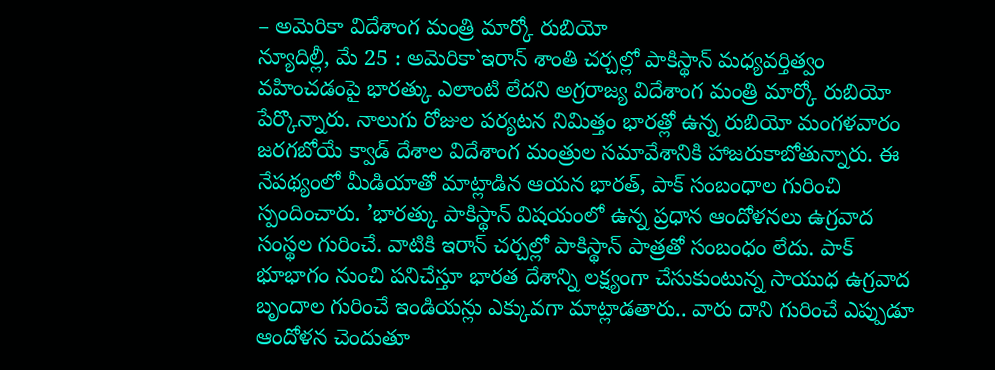– అమెరికా విదేశాంగ మంత్రి మార్కో రుబియో
న్యూదిల్లీ, మే 25 : అమెరికా`ఇరాన్ శాంతి చర్చల్లో పాకిస్థాన్ మధ్యవర్తిత్వం వహించడంపై భారత్కు ఎలాంటి లేదని అగ్రరాజ్య విదేశాంగ మంత్రి మార్కో రుబియో పేర్కొన్నారు. నాలుగు రోజుల పర్యటన నిమిత్తం భారత్లో ఉన్న రుబియో మంగళవారం జరగబోయే క్వాడ్ దేశాల విదేశాంగ మంత్రుల సమావేశానికి హాజరుకాబోతున్నారు. ఈ నేపథ్యంలో మీడియాతో మాట్లాడిన ఆయన భారత్, పాక్ సంబంధాల గురించి స్పందించారు. ’భారత్కు పాకిస్థాన్ విషయంలో ఉన్న ప్రధాన ఆందోళనలు ఉగ్రవాద సంస్థల గురించే. వాటికి ఇరాన్ చర్చల్లో పాకిస్థాన్ పాత్రతో సంబంధం లేదు. పాక్ భూభాగం నుంచి పనిచేస్తూ భారత దేశాన్ని లక్ష్యంగా చేసుకుంటున్న సాయుధ ఉగ్రవాద బృందాల గురించే ఇండియన్లు ఎక్కువగా మాట్లాడతారు.. వారు దాని గురించే ఎప్పుడూ ఆందోళన చెందుతూ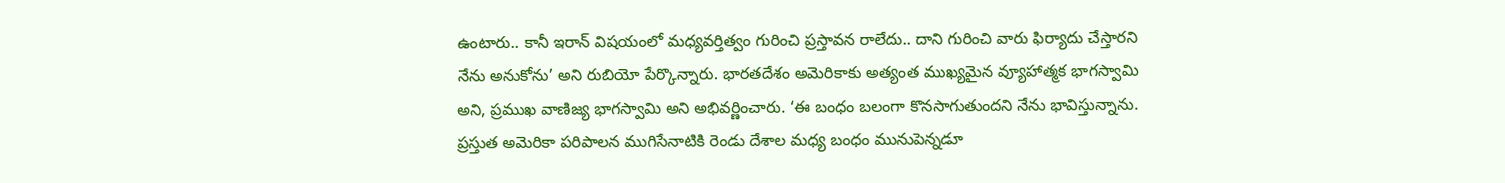ఉంటారు.. కానీ ఇరాన్ విషయంలో మధ్యవర్తిత్వం గురించి ప్రస్తావన రాలేదు.. దాని గురించి వారు ఫిర్యాదు చేస్తారని నేను అనుకోను’ అని రుబియో పేర్కొన్నారు. భారతదేశం అమెరికాకు అత్యంత ముఖ్యమైన వ్యూహాత్మక భాగస్వామి అని, ప్రముఖ వాణిజ్య భాగస్వామి అని అభివర్ణించారు. ‘ఈ బంధం బలంగా కొనసాగుతుందని నేను భావిస్తున్నాను. ప్రస్తుత అమెరికా పరిపాలన ముగిసేనాటికి రెండు దేశాల మధ్య బంధం మునుపెన్నడూ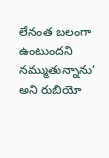లేనంత బలంగా ఉంటుందని నమ్ముతున్నాను’ అని రుబియో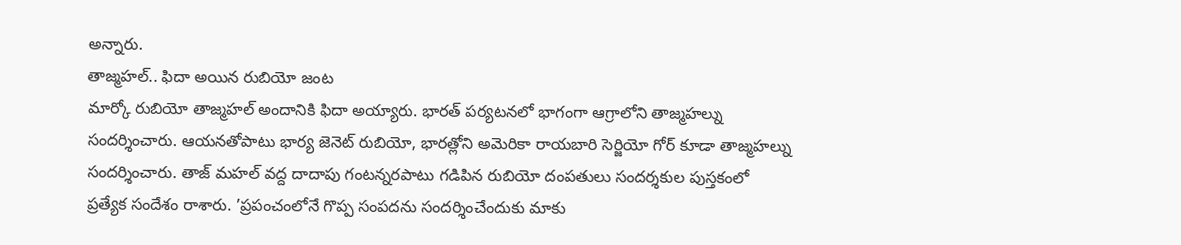అన్నారు.
తాజ్మహల్.. ఫిదా అయిన రుబియో జంట
మార్కో రుబియో తాజ్మహల్ అందానికి ఫిదా అయ్యారు. భారత్ పర్యటనలో భాగంగా ఆగ్రాలోని తాజ్మహల్ను సందర్శించారు. ఆయనతోపాటు భార్య జెనెట్ రుబియో, భారత్లోని అమెరికా రాయబారి సెర్జియో గోర్ కూడా తాజ్మహల్ను సందర్శించారు. తాజ్ మహల్ వద్ద దాదాపు గంటన్నరపాటు గడిపిన రుబియో దంపతులు సందర్శకుల పుస్తకంలో ప్రత్యేక సందేశం రాశారు. ’ప్రపంచంలోనే గొప్ప సంపదను సందర్శించేందుకు మాకు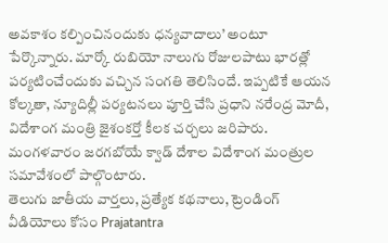అవకాశం కల్పించినందుకు ధన్యవాదాలు’ అంటూ పేర్కొన్నారు. మార్కో రుబియో నాలుగు రోజులపాటు భారత్లో పర్యటించేందుకు వచ్చిన సంగతి తెలిసిందే. ఇప్పటికే ఆయన కోల్కతా, న్యూదిల్లీ పర్యటనలు పూర్తి చేసి ప్రధాని నరేంద్ర మోదీ, విదేశాంగ మంత్రి జైశంకర్తో కీలక చర్చలు జరిపారు. మంగళవారం జరగబోయే క్వాడ్ దేశాల విదేశాంగ మంత్రుల సమావేశంలో పాల్గొంటారు.
తెలుగు జాతీయ వార్తలు, ప్రత్యేక కథనాలు, ట్రెండింగ్ వీడియోలు కోసం Prajatantra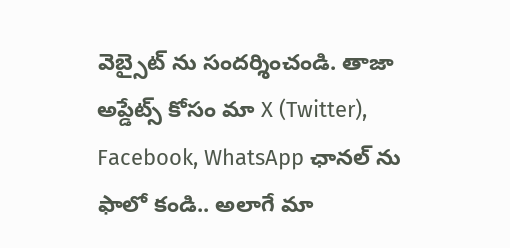వెబ్సైట్ ను సందర్శించండి. తాజా అప్డేట్స్ కోసం మా X (Twitter), Facebook, WhatsApp ఛానల్ ను ఫాలో కండి.. అలాగే మా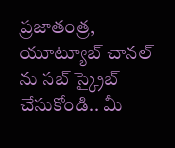ప్రజాతంత్ర, యూట్యూబ్ చానల్ ను సబ్ స్క్రైబ్ చేసుకోండి.. మీ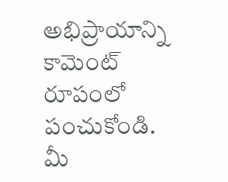అభిప్రాయాన్ని కామెంట్ రూపంలో పంచుకోండి. మీ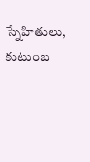స్నేహితులు, కుటుంబ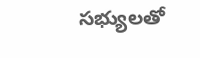సభ్యులతో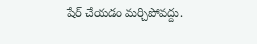షేర్ చేయడం మర్చిపోవద్దు.